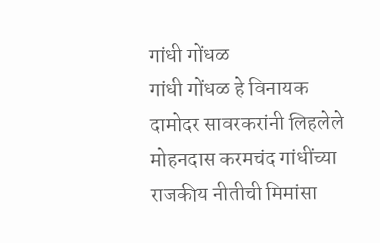गांधी गोंधळ
गांधी गोंधळ हे विनायक दामोदर सावरकरांनी लिहलेले मोहनदास करमचंद गांधींच्या राजकीय नीतीची मिमांसा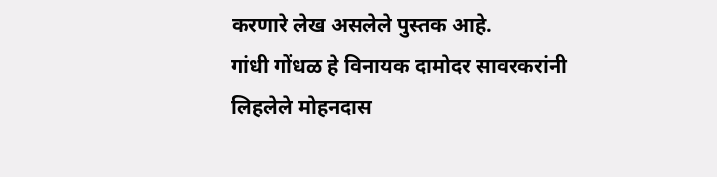करणारे लेख असलेले पुस्तक आहे.
गांधी गोंधळ हे विनायक दामोदर सावरकरांनी लिहलेले मोहनदास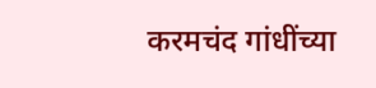करमचंद गांधींच्या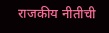राजकीय नीतीची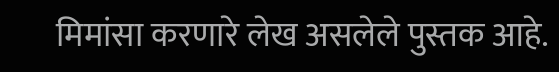मिमांसा करणारे लेख असलेले पुस्तक आहे.